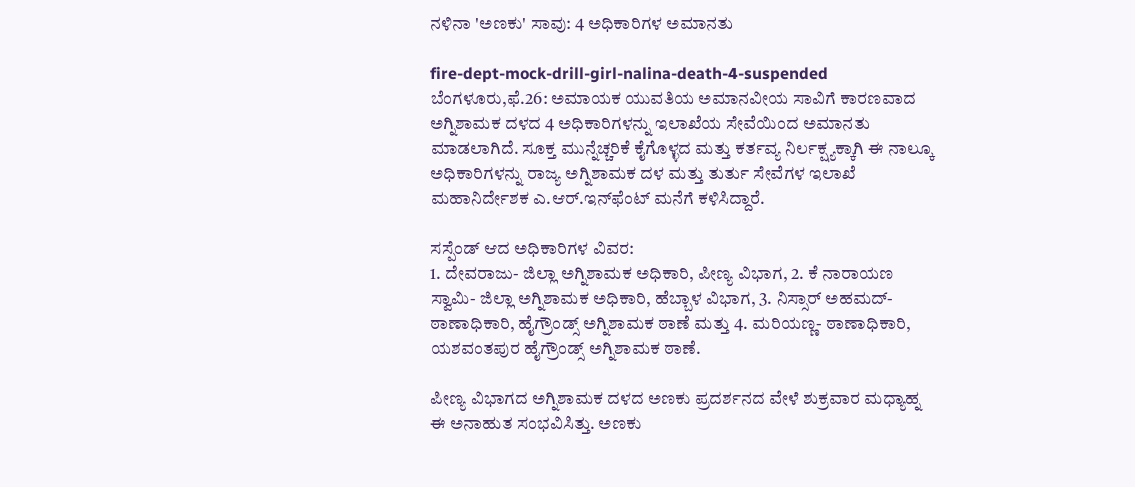ನಳಿನಾ 'ಅಣಕು' ಸಾವು: 4 ಅಧಿಕಾರಿಗಳ ಅಮಾನತು

fire-dept-mock-drill-girl-nalina-death-4-suspended
ಬೆಂಗಳೂರು,ಫೆ.26: ಅಮಾಯಕ ಯುವತಿಯ ಅಮಾನವೀಯ ಸಾವಿಗೆ ಕಾರಣವಾದ ಅಗ್ನಿಶಾಮಕ ದಳದ 4 ಅಧಿಕಾರಿಗಳನ್ನು ಇಲಾಖೆಯ ಸೇವೆಯಿಂದ ಅಮಾನತು ಮಾಡಲಾಗಿದೆ. ಸೂಕ್ತ ಮುನ್ನೆಚ್ಚರಿಕೆ ಕೈಗೊಳ್ಳದ ಮತ್ತು ಕರ್ತವ್ಯ ನಿರ್ಲಕ್ಷ್ಯಕ್ಕಾಗಿ ಈ ನಾಲ್ಕೂ ಅಧಿಕಾರಿಗಳನ್ನು ರಾಜ್ಯ ಅಗ್ನಿಶಾಮಕ ದಳ ಮತ್ತು ತುರ್ತು ಸೇವೆಗಳ ಇಲಾಖೆ ಮಹಾನಿರ್ದೇಶಕ ಎ.ಆರ್‌.ಇನ್‌ಫೆಂಟ್‌ ಮನೆಗೆ ಕಳಿಸಿದ್ದಾರೆ.

ಸಸ್ಪೆಂಡ್ ಆದ ಅಧಿಕಾರಿಗಳ ವಿವರ:
1. ದೇವರಾಜು- ಜಿಲ್ಲಾ ಅಗ್ನಿಶಾಮಕ ಅಧಿಕಾರಿ, ಪೀಣ್ಯ ವಿಭಾಗ, 2. ಕೆ ನಾರಾಯಣ ಸ್ವಾಮಿ- ಜಿಲ್ಲಾ ಅಗ್ನಿಶಾಮಕ ಅಧಿಕಾರಿ, ಹೆಬ್ಬಾಳ ವಿಭಾಗ, 3. ನಿಸ್ಸಾರ್ ಅಹಮದ್- ಠಾಣಾಧಿಕಾರಿ, ಹೈಗ್ರೌಂಡ್ಸ್ ಅಗ್ನಿಶಾಮಕ ಠಾಣೆ ಮತ್ತು 4. ಮರಿಯಣ್ಣ- ಠಾಣಾಧಿಕಾರಿ, ಯಶವಂತಪುರ ಹೈಗ್ರೌಂಡ್ಸ್ ಅಗ್ನಿಶಾಮಕ ಠಾಣೆ.

ಪೀಣ್ಯ ವಿಭಾಗದ ಅಗ್ನಿಶಾಮಕ ದಳದ ಅಣಕು ಪ್ರದರ್ಶನದ ವೇಳೆ ಶುಕ್ರವಾರ ಮಧ್ಯಾಹ್ನ ಈ ಅನಾಹುತ ಸಂಭವಿಸಿತ್ತು. ಅಣಕು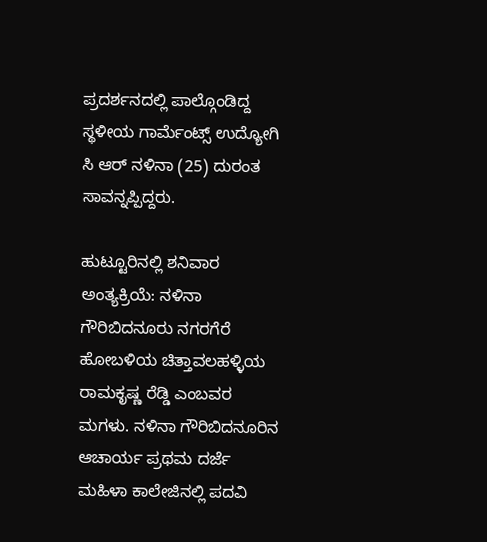ಪ್ರದರ್ಶನದಲ್ಲಿ ಪಾಲ್ಗೊಂಡಿದ್ದ ಸ್ಥಳೀಯ ಗಾರ್ಮೆಂಟ್ಸ್ ಉದ್ಯೋಗಿ ಸಿ ಆರ್ ನಳಿನಾ (25) ದುರಂತ ಸಾವನ್ನಪ್ಪಿದ್ದರು.

ಹುಟ್ಟೂರಿನಲ್ಲಿ ಶನಿವಾರ ಅಂತ್ಯಕ್ರಿಯೆ: ನಳಿನಾ ಗೌರಿಬಿದನೂರು ನಗರಗೆರೆ ಹೋಬಳಿಯ ಚಿತ್ತಾವಲಹಳ್ಳಿಯ ರಾಮಕೃಷ್ಣ ರೆಡ್ಡಿ ಎಂಬವರ ಮಗಳು. ನಳಿನಾ ಗೌರಿಬಿದನೂರಿನ ಆಚಾರ್ಯ ಪ್ರಥಮ ದರ್ಜೆ ಮಹಿಳಾ ಕಾಲೇಜಿನಲ್ಲಿ ಪದವಿ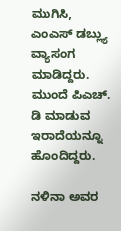ಮುಗಿಸಿ, ಎಂಎಸ್ ಡಬ್ಲ್ಯು ವ್ಯಾಸಂಗ ಮಾಡಿದ್ದರು. ಮುಂದೆ ಪಿಎಚ್. ಡಿ ಮಾಡುವ ಇರಾದೆಯನ್ನೂ ಹೊಂದಿದ್ದರು.

ನಳಿನಾ ಅವರ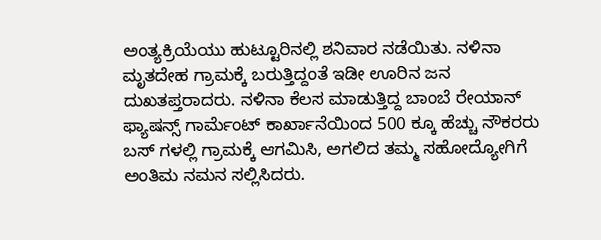ಅಂತ್ಯಕ್ರಿಯೆಯು ಹುಟ್ಟೂರಿನಲ್ಲಿ ಶನಿವಾರ ನಡೆಯಿತು. ನಳಿನಾ ಮೃತದೇಹ ಗ್ರಾಮಕ್ಕೆ ಬರುತ್ತಿದ್ದಂತೆ ಇಡೀ ಊರಿನ ಜನ ದುಖತಪ್ತರಾದರು. ನಳಿನಾ ಕೆಲಸ ಮಾಡುತ್ತಿದ್ದ ಬಾಂಬೆ ರೇಯಾನ್ ಫ್ಯಾಷನ್ಸ್ ಗಾರ್ಮೆಂಟ್ ಕಾರ್ಖಾನೆಯಿಂದ 500 ಕ್ಕೂ ಹೆಚ್ಚು ನೌಕರರು ಬಸ್ ಗಳಲ್ಲಿ ಗ್ರಾಮಕ್ಕೆ ಆಗಮಿಸಿ, ಅಗಲಿದ ತಮ್ಮ ಸಹೋದ್ಯೋಗಿಗೆ ಅಂತಿಮ ನಮನ ಸಲ್ಲಿಸಿದರು.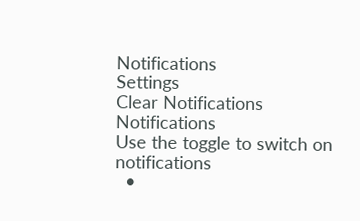Notifications
Settings
Clear Notifications
Notifications
Use the toggle to switch on notifications
  •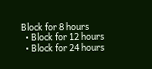Block for 8 hours
  • Block for 12 hours
  • Block for 24 hours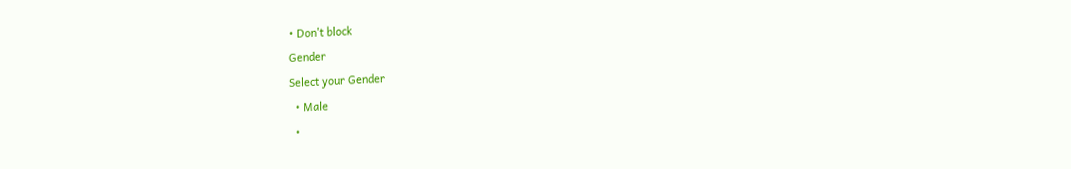• Don't block
Gender
Select your Gender
  • Male
  •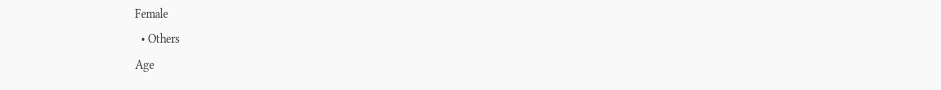Female
  • Others
Age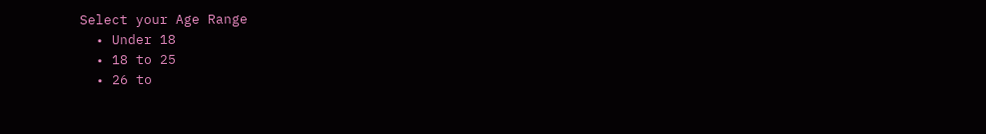Select your Age Range
  • Under 18
  • 18 to 25
  • 26 to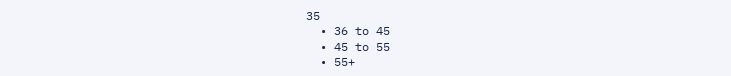35
  • 36 to 45
  • 45 to 55
  • 55+